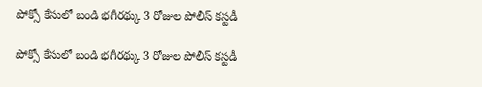పోక్సో కేసులో బండి భగీరథ్కు 3 రోజుల పోలీస్ కస్టడీ

పోక్సో కేసులో బండి భగీరథ్కు 3 రోజుల పోలీస్ కస్టడీ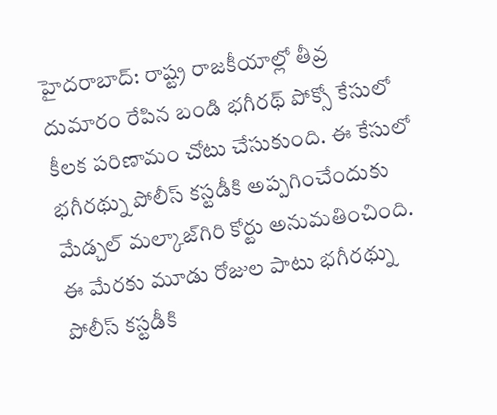హైదరాబాద్: రాష్ట్ర రాజకీయాల్లో తీవ్ర దుమారం రేపిన బండి భగీరథ్ పోక్సో కేసులో కీలక పరిణామం చోటు చేసుకుంది. ఈ కేసులో భగీరథ్ను పోలీస్ కస్టడీకి అప్పగించేందుకు మేడ్చల్ మల్కాజ్‌గిరి కోర్టు అనుమతించింది. ఈ మేరకు మూడు రోజుల పాటు భగీరథ్ను పోలీస్ కస్టడీకి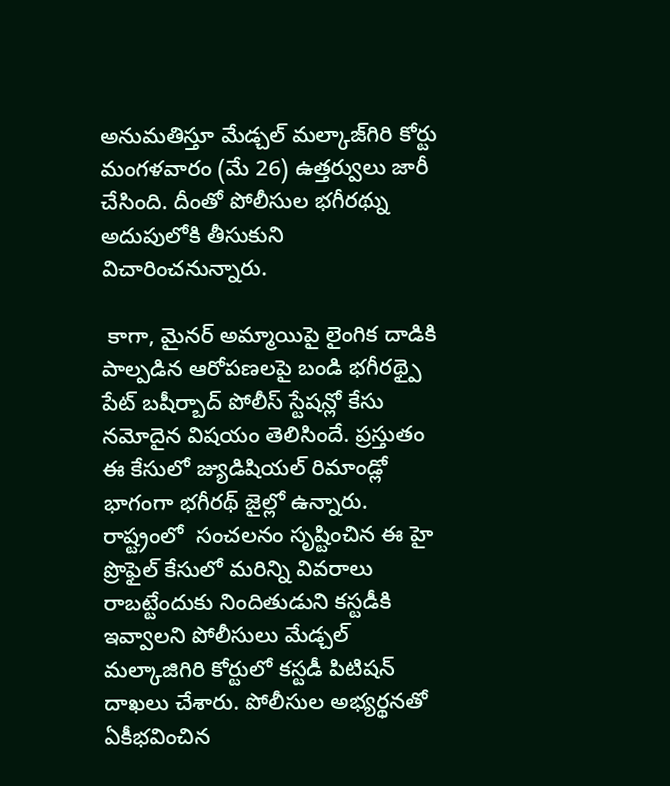అనుమతిస్తూ మేడ్చల్ మల్కాజ్‌గిరి కోర్టు మంగళవారం (మే 26) ఉత్తర్వులు జారీ చేసింది. దీంతో పోలీసుల భగీరథ్ను అదుపులోకి తీసుకుని విచారించనున్నారు.

 కాగా, మైనర్ అమ్మాయిపై లైంగిక దాడికి పాల్పడిన ఆరోపణలపై బండి భగీరథ్పై పేట్ బషీర్బాద్ పోలీస్ స్టేషన్లో కేసు నమోదైన విషయం తెలిసిందే. ప్రస్తుతం ఈ కేసులో జ్యుడిషియల్ రిమాండ్లో భాగంగా భగీరథ్ జైల్లో ఉన్నారు. రాష్ట్రంలో  సంచలనం సృష్టించిన ఈ హై ప్రొఫైల్ కేసులో మరిన్ని వివరాలు రాబట్టేందుకు నిందితుడుని కస్టడీకి ఇవ్వాలని పోలీసులు మేడ్చల్ మల్కాజిగిరి కోర్టులో కస్టడీ పిటిషన్ దాఖలు చేశారు. పోలీసుల అభ్యర్థనతో ఏకీభవించిన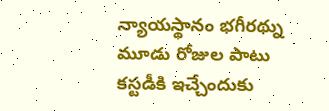న్యాయస్థానం భగీరథ్ను మూడు రోజుల పాటు కస్టడీకి ఇచ్చేందుకు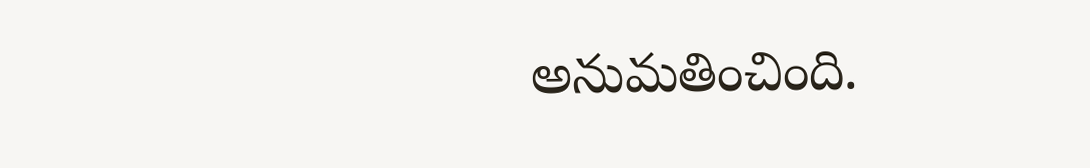అనుమతించింది.